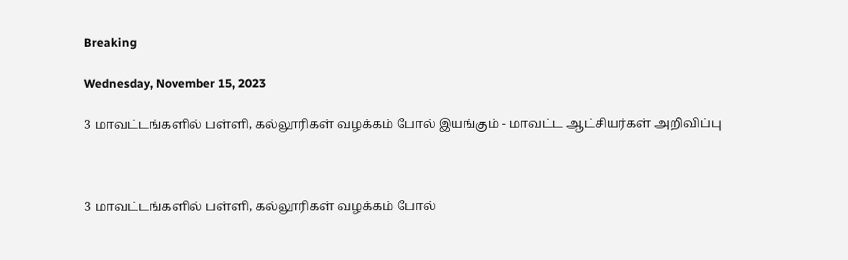Breaking

Wednesday, November 15, 2023

3 மாவட்டங்களில் பள்ளி, கல்லூரிகள் வழக்கம் போல் இயங்கும் - மாவட்ட ஆட்சியர்கள் அறிவிப்பு



3 மாவட்டங்களில் பள்ளி, கல்லூரிகள் வழக்கம் போல்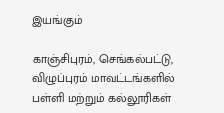இயங்கும்

காஞ்சிபுரம், செங்கல்பட்டு, விழுப்புரம் மாவட்டங்களில் பள்ளி மற்றும் கல்லூரிகள்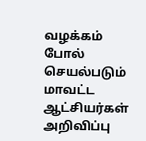வழக்கம் போல் செயல்படும் மாவட்ட ஆட்சியர்கள் அறிவிப்பு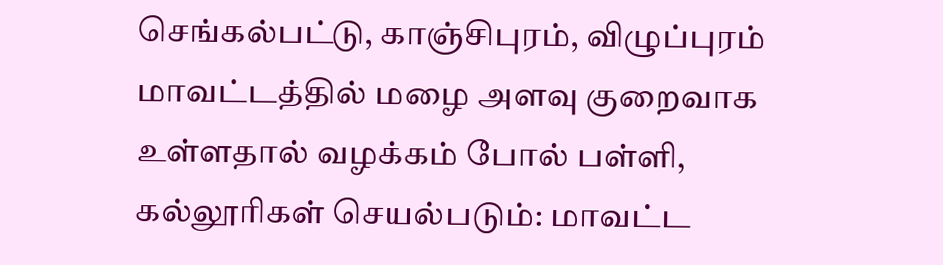செங்கல்பட்டு, காஞ்சிபுரம், விழுப்புரம் மாவட்டத்தில் மழை அளவு குறைவாக உள்ளதால் வழக்கம் போல் பள்ளி, கல்லூரிகள் செயல்படும்: மாவட்ட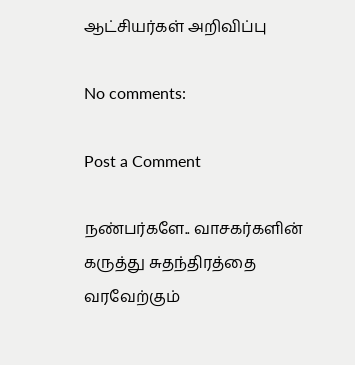ஆட்சியர்கள் அறிவிப்பு

No comments:

Post a Comment

நண்பர்களே.. வாசகர்களின் கருத்து சுதந்திரத்தை வரவேற்கும்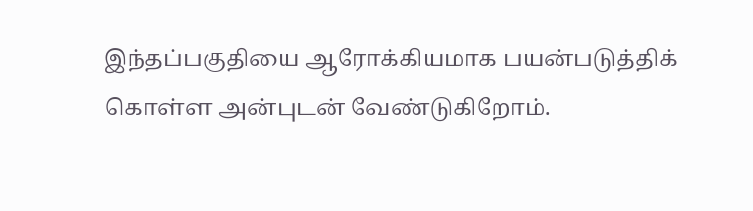இந்தப்பகுதியை ஆரோக்கியமாக பயன்படுத்திக் கொள்ள அன்புடன் வேண்டுகிறோம்.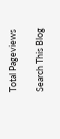Total Pageviews

Search This Blog